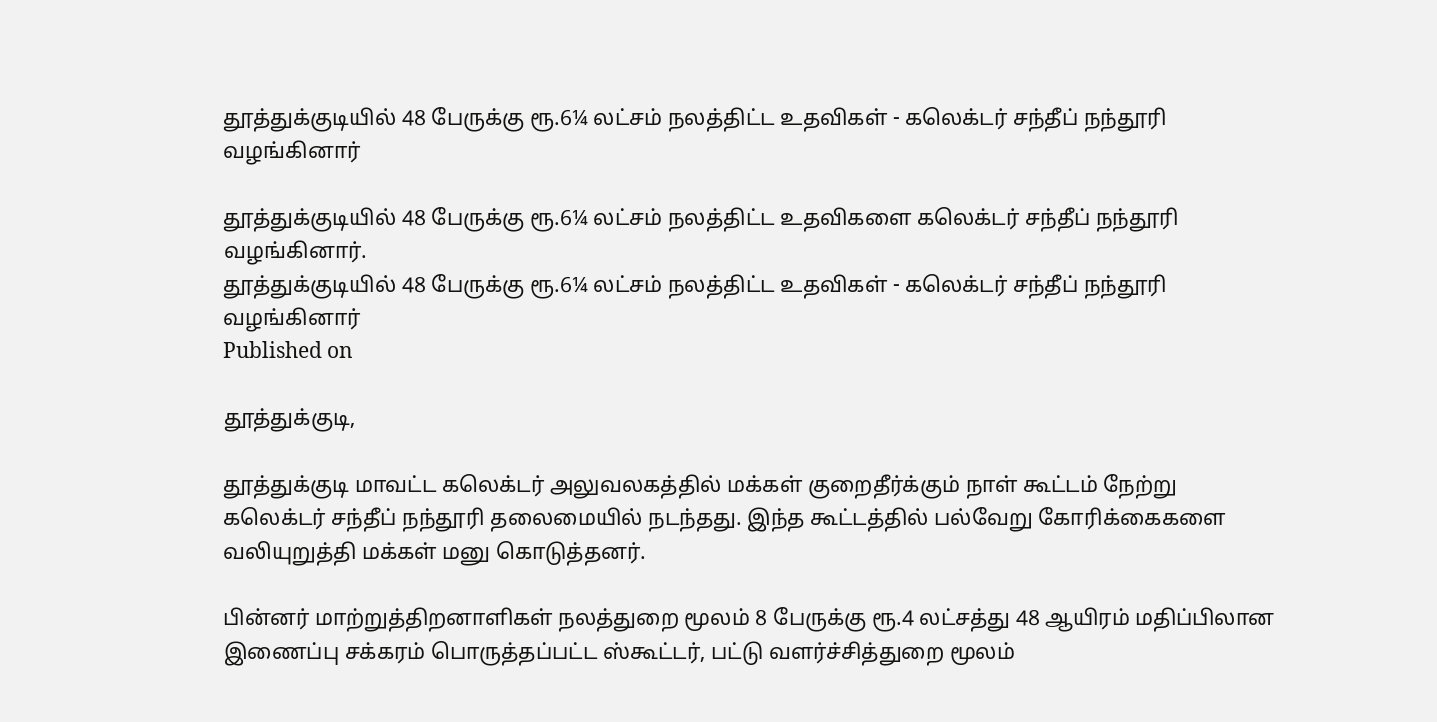தூத்துக்குடியில் 48 பேருக்கு ரூ.6¼ லட்சம் நலத்திட்ட உதவிகள் - கலெக்டர் சந்தீப் நந்தூரி வழங்கினார்

தூத்துக்குடியில் 48 பேருக்கு ரூ.6¼ லட்சம் நலத்திட்ட உதவிகளை கலெக்டர் சந்தீப் நந்தூரி வழங்கினார்.
தூத்துக்குடியில் 48 பேருக்கு ரூ.6¼ லட்சம் நலத்திட்ட உதவிகள் - கலெக்டர் சந்தீப் நந்தூரி வழங்கினார்
Published on

தூத்துக்குடி,

தூத்துக்குடி மாவட்ட கலெக்டர் அலுவலகத்தில் மக்கள் குறைதீர்க்கும் நாள் கூட்டம் நேற்று கலெக்டர் சந்தீப் நந்தூரி தலைமையில் நடந்தது. இந்த கூட்டத்தில் பல்வேறு கோரிக்கைகளை வலியுறுத்தி மக்கள் மனு கொடுத்தனர்.

பின்னர் மாற்றுத்திறனாளிகள் நலத்துறை மூலம் 8 பேருக்கு ரூ.4 லட்சத்து 48 ஆயிரம் மதிப்பிலான இணைப்பு சக்கரம் பொருத்தப்பட்ட ஸ்கூட்டர், பட்டு வளர்ச்சித்துறை மூலம்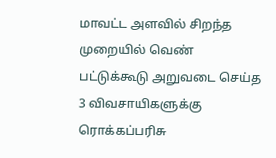மாவட்ட அளவில் சிறந்த முறையில் வெண் பட்டுக்கூடு அறுவடை செய்த 3 விவசாயிகளுக்கு ரொக்கப்பரிசு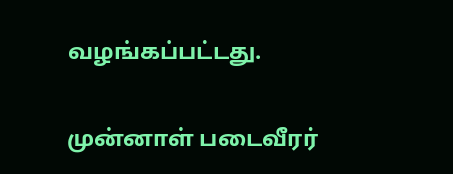வழங்கப்பட்டது.

முன்னாள் படைவீரர்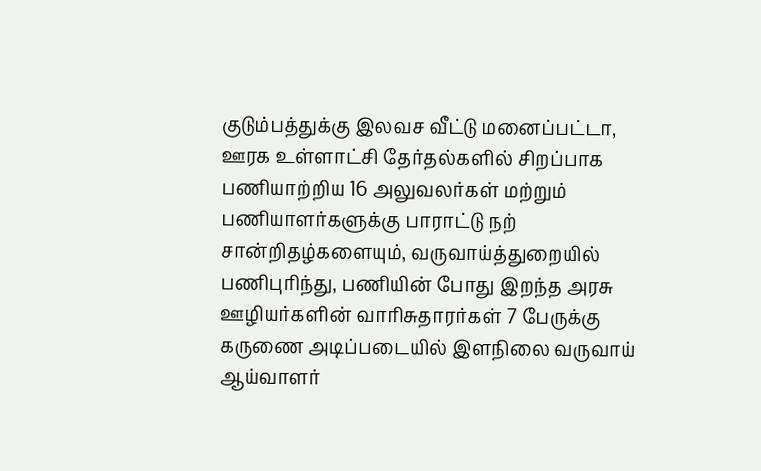குடும்பத்துக்கு இலவச வீட்டு மனைப்பட்டா, ஊரக உள்ளாட்சி தேர்தல்களில் சிறப்பாக பணியாற்றிய 16 அலுவலர்கள் மற்றும் பணியாளர்களுக்கு பாராட்டு நற் சான்றிதழ்களையும், வருவாய்த்துறையில் பணிபுரிந்து, பணியின் போது இறந்த அரசு ஊழியர்களின் வாரிசுதாரர்கள் 7 பேருக்கு கருணை அடிப்படையில் இளநிலை வருவாய் ஆய்வாளர்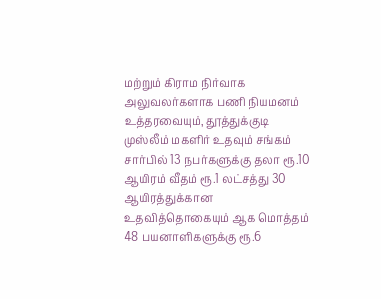மற்றும் கிராம நிர்வாக அலுவலர்களாக பணி நியமனம் உத்தரவையும், தூத்துக்குடி முஸ்லீம் மகளிர் உதவும் சங்கம் சார்பில் 13 நபர்களுக்கு தலா ரூ.10 ஆயிரம் வீதம் ரூ.1 லட்சத்து 30 ஆயிரத்துக்கான உதவித்தொகையும் ஆக மொத்தம் 48 பயனாளிகளுக்கு ரூ.6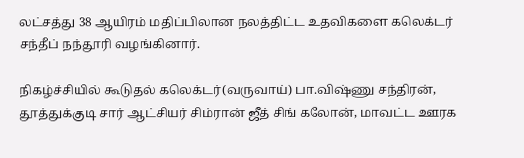லட்சத்து 38 ஆயிரம் மதிப்பிலான நலத்திட்ட உதவிகளை கலெக்டர் சந்தீப் நந்தூரி வழங்கினார்.

நிகழ்ச்சியில் கூடுதல் கலெக்டர்(வருவாய்) பா.விஷ்ணு சந்திரன், தூத்துக்குடி சார் ஆட்சியர் சிம்ரான் ஜீத் சிங் கலோன், மாவட்ட ஊரக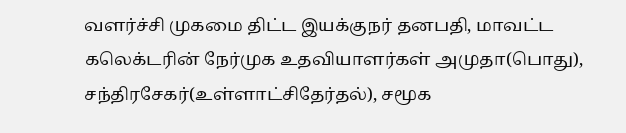வளர்ச்சி முகமை திட்ட இயக்குநர் தனபதி, மாவட்ட கலெக்டரின் நேர்முக உதவியாளர்கள் அமுதா(பொது), சந்திரசேகர்(உள்ளாட்சிதேர்தல்), சமூக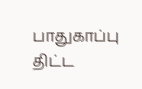பாதுகாப்பு திட்ட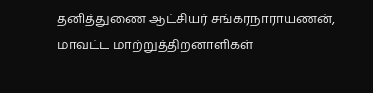தனித்துணை ஆட்சியர் சங்கரநாராயணன், மாவட்ட மாற்றுத்திறனாளிகள்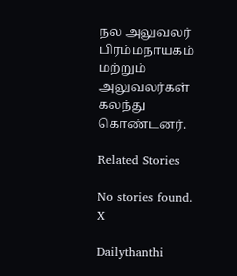நல அலுவலர் பிரம்மநாயகம் மற்றும் அலுவலர்கள் கலந்து கொண்டனர்.

Related Stories

No stories found.
X

Dailythanthi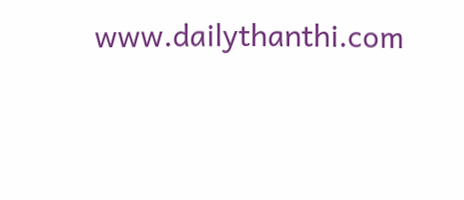www.dailythanthi.com